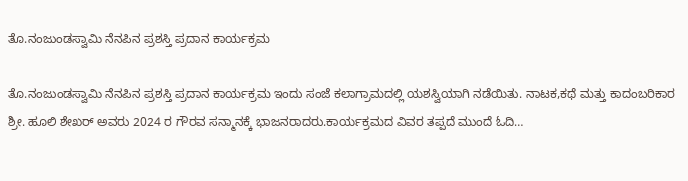ತೊ.ನಂಜುಂಡಸ್ವಾಮಿ ನೆನಪಿನ ಪ್ರಶಸ್ತಿ ಪ್ರದಾನ ಕಾರ್ಯಕ್ರಮ

ತೊ.ನಂಜುಂಡಸ್ವಾಮಿ ನೆನಪಿನ ಪ್ರಶಸ್ತಿ ಪ್ರದಾನ ಕಾರ್ಯಕ್ರಮ ಇಂದು ಸಂಜೆ ಕಲಾಗ್ರಾಮದಲ್ಲಿ ಯಶಸ್ವಿಯಾಗಿ ನಡೆಯಿತು. ನಾಟಕ,ಕಥೆ ಮತ್ತು ಕಾದಂಬರಿಕಾರ ಶ್ರೀ. ಹೂಲಿ ಶೇಖರ್ ಅವರು 2024 ರ ಗೌರವ ಸನ್ಮಾನಕ್ಕೆ ಭಾಜನರಾದರು.ಕಾರ್ಯಕ್ರಮದ ವಿವರ ತಪ್ಪದೆ ಮುಂದೆ ಓದಿ…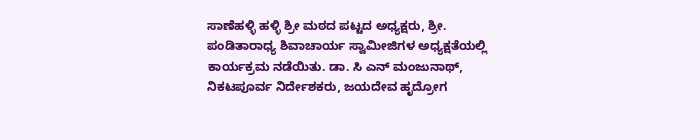ಸಾಣೆಹಳ್ಳಿ ಹಳ್ಳಿ ಶ್ರೀ ಮಠದ ಪಟ್ಟದ ಅಧ್ಯಕ್ಷರು, ಶ್ರೀ. ಪಂಡಿತಾರಾಧ್ಯ ಶಿವಾಚಾರ್ಯ ಸ್ವಾಮೀಜಿಗಳ ಅಧ್ಯಕ್ಷತೆಯಲ್ಲಿ ಕಾರ್ಯಕ್ರಮ ನಡೆಯಿತು. ಡಾ. ಸಿ ಎನ್ ಮಂಜುನಾಥ್, ನಿಕಟಪೂರ್ವ ನಿರ್ದೇಶಕರು, ಜಯದೇವ ಹೃದ್ರೋಗ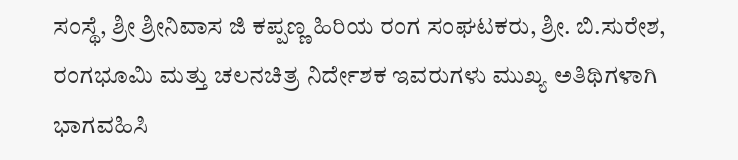ಸಂಸ್ಥೆ, ಶ್ರೀ ಶ್ರೀನಿವಾಸ ಜಿ ಕಪ್ಪಣ್ಣ ಹಿರಿಯ ರಂಗ ಸಂಘಟಕರು, ಶ್ರೀ. ಬಿ.ಸುರೇಶ, ರಂಗಭೂಮಿ ಮತ್ತು ಚಲನಚಿತ್ರ ನಿರ್ದೇಶಕ ಇವರುಗಳು ಮುಖ್ಯ ಅತಿಥಿಗಳಾಗಿ ಭಾಗವಹಿಸಿ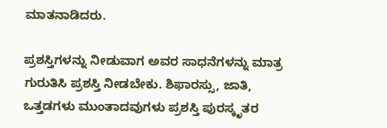ಮಾತನಾಡಿದರು.

ಪ್ರಶಸ್ತಿಗಳನ್ನು ನೀಡುವಾಗ ಅವರ ಸಾಧನೆಗಳನ್ನು ಮಾತ್ರ ಗುರುತಿಸಿ ಪ್ರಶಸ್ತಿ ನೀಡಬೇಕು. ಶಿಫಾರಸ್ಸು, ಜಾತಿ, ಒತ್ತಡಗಳು ಮುಂತಾದವುಗಳು ಪ್ರಶಸ್ತಿ ಪುರಸ್ಕೃತರ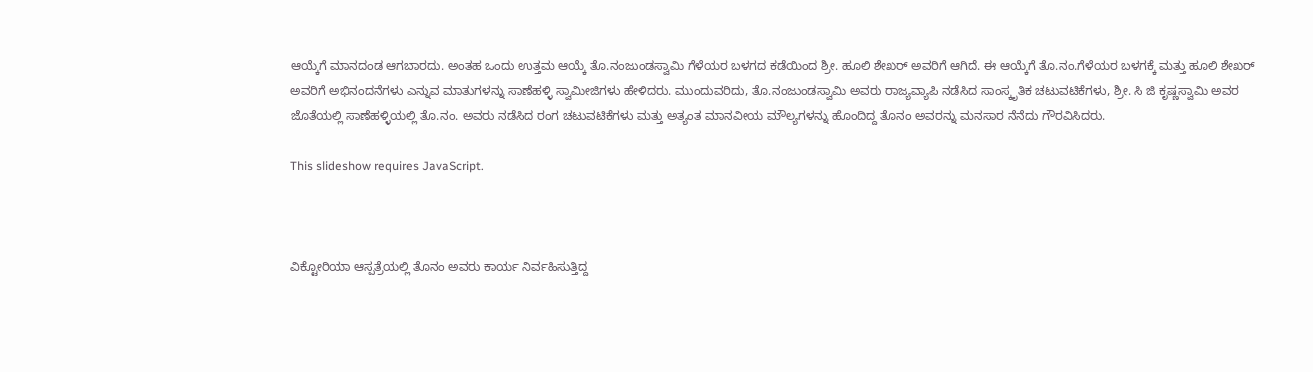ಆಯ್ಕೆಗೆ ಮಾನದಂಡ ಆಗಬಾರದು. ಅಂತಹ ಒಂದು ಉತ್ತಮ ಆಯ್ಕೆ ತೊ.ನಂಜುಂಡಸ್ವಾಮಿ ಗೆಳೆಯರ ಬಳಗದ ಕಡೆಯಿಂದ ಶ್ರೀ. ಹೂಲಿ ಶೇಖರ್ ಅವರಿಗೆ ಆಗಿದೆ. ಈ ಆಯ್ಕೆಗೆ ತೊ.ನಂ.ಗೆಳೆಯರ ಬಳಗಕ್ಕೆ ಮತ್ತು ಹೂಲಿ ಶೇಖರ್ ಅವರಿಗೆ ಅಭಿನಂದನೆಗಳು ಎನ್ನುವ ಮಾತುಗಳನ್ನು ಸಾಣೆಹಳ್ಳಿ ಸ್ವಾಮೀಜಿಗಳು ಹೇಳಿದರು. ಮುಂದುವರಿದು, ತೊ.ನಂಜುಂಡಸ್ವಾಮಿ ಅವರು ರಾಜ್ಯವ್ಯಾಪಿ ನಡೆಸಿದ ಸಾಂಸ್ಕೃತಿಕ ಚಟುವಟಿಕೆಗಳು, ಶ್ರೀ. ಸಿ ಜಿ ಕೃಷ್ಣಸ್ವಾಮಿ ಅವರ ಜೊತೆಯಲ್ಲಿ ಸಾಣೆಹಳ್ಳಿಯಲ್ಲಿ ತೊ.ನಂ. ಅವರು ನಡೆಸಿದ ರಂಗ ಚಟುವಟಿಕೆಗಳು ಮತ್ತು ಅತ್ಯಂತ ಮಾನವೀಯ ಮೌಲ್ಯಗಳನ್ನು ಹೊಂದಿದ್ದ ತೊನಂ ಅವರನ್ನು ಮನಸಾರ ನೆನೆದು ಗೌರವಿಸಿದರು.

This slideshow requires JavaScript.



ವಿಕ್ಟೋರಿಯಾ ಆಸ್ಪತ್ರೆಯಲ್ಲಿ ತೊನಂ ಅವರು ಕಾರ್ಯ ನಿರ್ವಹಿಸುತ್ತಿದ್ದ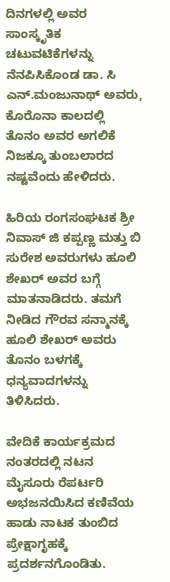ದಿನಗಳಲ್ಲಿ ಅವರ ಸಾಂಸ್ಕೃತಿಕ ಚಟುವಟಿಕೆಗಳನ್ನು ನೆನಪಿಸಿಕೊಂಡ ಡಾ. ಸಿ ಎನ್.ಮಂಜುನಾಥ್ ಅವರು,
ಕೊರೊನಾ ಕಾಲದಲ್ಲಿ ತೊನಂ ಅವರ ಅಗಲಿಕೆ ನಿಜಕ್ಕೂ ತುಂಬಲಾರದ ನಷ್ಟವೆಂದು ಹೇಳಿದರು.

ಹಿರಿಯ ರಂಗಸಂಘಟಕ ಶ್ರೀ ನಿವಾಸ್ ಜಿ ಕಪ್ಪಣ್ಣ ಮತ್ತು ಬಿ ಸುರೇಶ ಅವರುಗಳು ಹೂಲಿ ಶೇಖರ್ ಅವರ ಬಗ್ಗೆ ಮಾತನಾಡಿದರು. ತಮಗೆ ನೀಡಿದ ಗೌರವ ಸನ್ಮಾನಕ್ಕೆ ಹೂಲಿ ಶೇಖರ್ ಅವರು ತೊನಂ ಬಳಗಕ್ಕೆ ಧನ್ಯವಾದಗಳನ್ನು ತಿಳಿಸಿದರು.

ವೇದಿಕೆ ಕಾರ್ಯಕ್ರಮದ ನಂತರದಲ್ಲಿ ನಟನ ಮೈಸೂರು ರೆಪರ್ಟರಿ ಅಭಜನಯಿಸಿದ ಕಣಿವೆಯ ಹಾಡು ನಾಟಕ ತುಂಬಿದ ಪ್ರೇಕ್ಷಾಗೃಹಕ್ಕೆ ಪ್ರದರ್ಶನಗೊಂಡಿತು.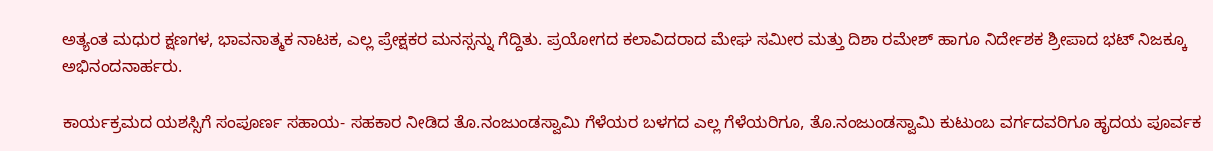ಅತ್ಯಂತ ಮಧುರ ಕ್ಷಣಗಳ, ಭಾವನಾತ್ಮಕ ನಾಟಕ, ಎಲ್ಲ ಪ್ರೇಕ್ಷಕರ ಮನಸ್ಸನ್ನು ಗೆದ್ದಿತು. ಪ್ರಯೋಗದ ಕಲಾವಿದರಾದ ಮೇಘ ಸಮೀರ ಮತ್ತು ದಿಶಾ ರಮೇಶ್ ಹಾಗೂ ನಿರ್ದೇಶಕ ಶ್ರೀಪಾದ ಭಟ್ ನಿಜಕ್ಕೂ ಅಭಿನಂದನಾರ್ಹರು.

ಕಾರ್ಯಕ್ರಮದ ಯಶಸ್ಸಿಗೆ ಸಂಪೂರ್ಣ ಸಹಾಯ- ಸಹಕಾರ ನೀಡಿದ ತೊ.ನಂಜುಂಡಸ್ವಾಮಿ ಗೆಳೆಯರ ಬಳಗದ ಎಲ್ಲ ಗೆಳೆಯರಿಗೂ, ತೊ.ನಂಜುಂಡಸ್ವಾಮಿ ಕುಟುಂಬ ವರ್ಗದವರಿಗೂ ಹೃದಯ ಪೂರ್ವಕ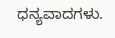ಧನ್ಯವಾದಗಳು.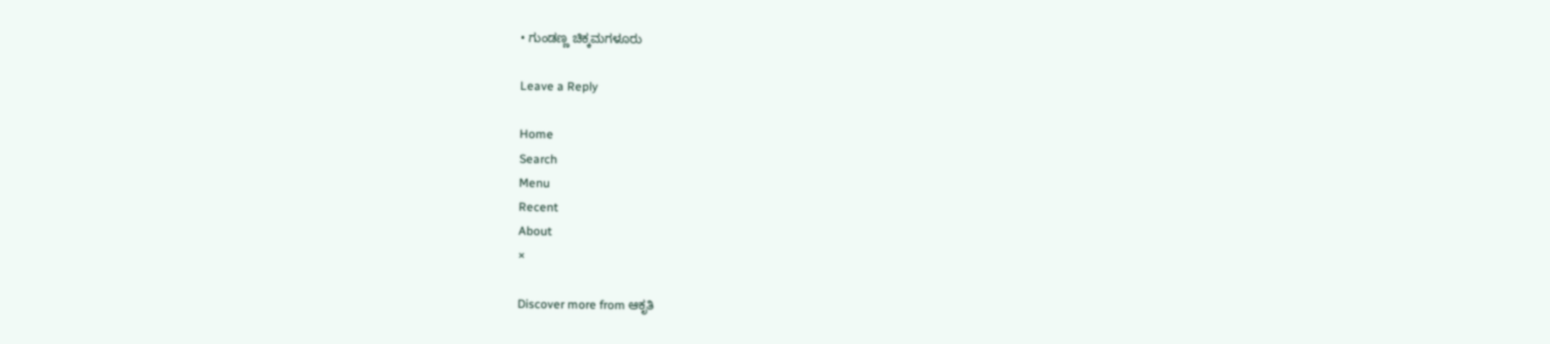• ಗುಂಡಣ್ಣ ಚಿಕ್ಕಮಗಳೂರು

Leave a Reply

Home
Search
Menu
Recent
About
×

Discover more from ಆಕೃತಿ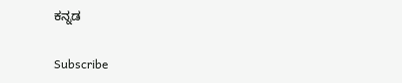ಕನ್ನಡ

Subscribe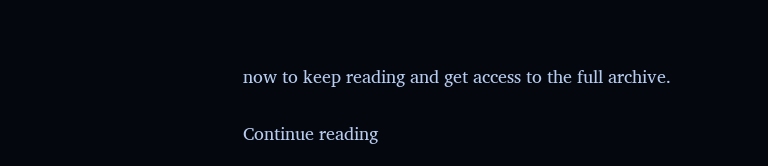now to keep reading and get access to the full archive.

Continue reading